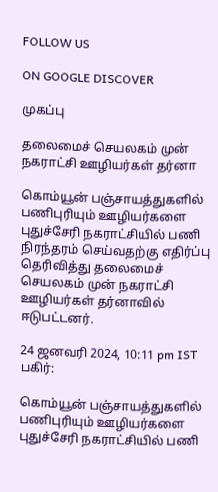FOLLOW US

ON GOOGLE DISCOVER

முகப்பு

தலைமைச் செயலகம் முன் நகராட்சி ஊழியர்கள் தர்னா

கொம்யூன் பஞ்சாயத்துகளில் பணிபுரியும் ஊழியர்களை புதுச்சேரி நகராட்சியில் பணி நிரந்தரம் செய்வதற்கு எதிர்ப்பு தெரிவித்து தலைமைச் செயலகம் முன் நகராட்சி ஊழியர்கள் தர்னாவில் ஈடுபட்டனர்.

24 ஜனவரி 2024, 10:11 pm IST
பகிர்:

கொம்யூன் பஞ்சாயத்துகளில் பணிபுரியும் ஊழியர்களை புதுச்சேரி நகராட்சியில் பணி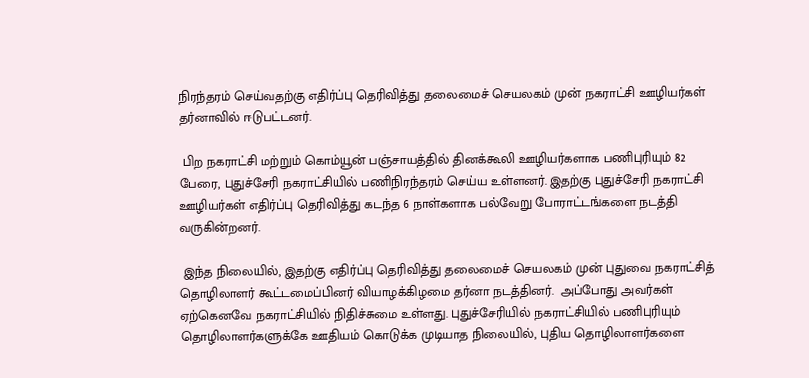நிரந்தரம் செய்வதற்கு எதிர்ப்பு தெரிவித்து தலைமைச் செயலகம் முன் நகராட்சி ஊழியர்கள் தர்னாவில் ஈடுபட்டனர்.

 பிற நகராட்சி மற்றும் கொம்யூன் பஞ்சாயத்தில் தினக்கூலி ஊழியர்களாக பணிபுரியும் 82 பேரை, புதுச்சேரி நகராட்சியில் பணிநிரந்தரம் செய்ய உள்ளனர். இதற்கு புதுச்சேரி நகராட்சி ஊழியர்கள் எதிர்ப்பு தெரிவித்து கடந்த 6 நாள்களாக பல்வேறு போராட்டங்களை நடத்தி வருகின்றனர்.

 இந்த நிலையில், இதற்கு எதிர்ப்பு தெரிவித்து தலைமைச் செயலகம் முன் புதுவை நகராட்சித் தொழிலாளர் கூட்டமைப்பினர் வியாழக்கிழமை தர்னா நடத்தினர்.  அப்போது அவர்கள் ஏற்கெனவே நகராட்சியில் நிதிச்சுமை உள்ளது. புதுச்சேரியில் நகராட்சியில் பணிபுரியும் தொழிலாளர்களுக்கே ஊதியம் கொடுக்க முடியாத நிலையில், புதிய தொழிலாளர்களை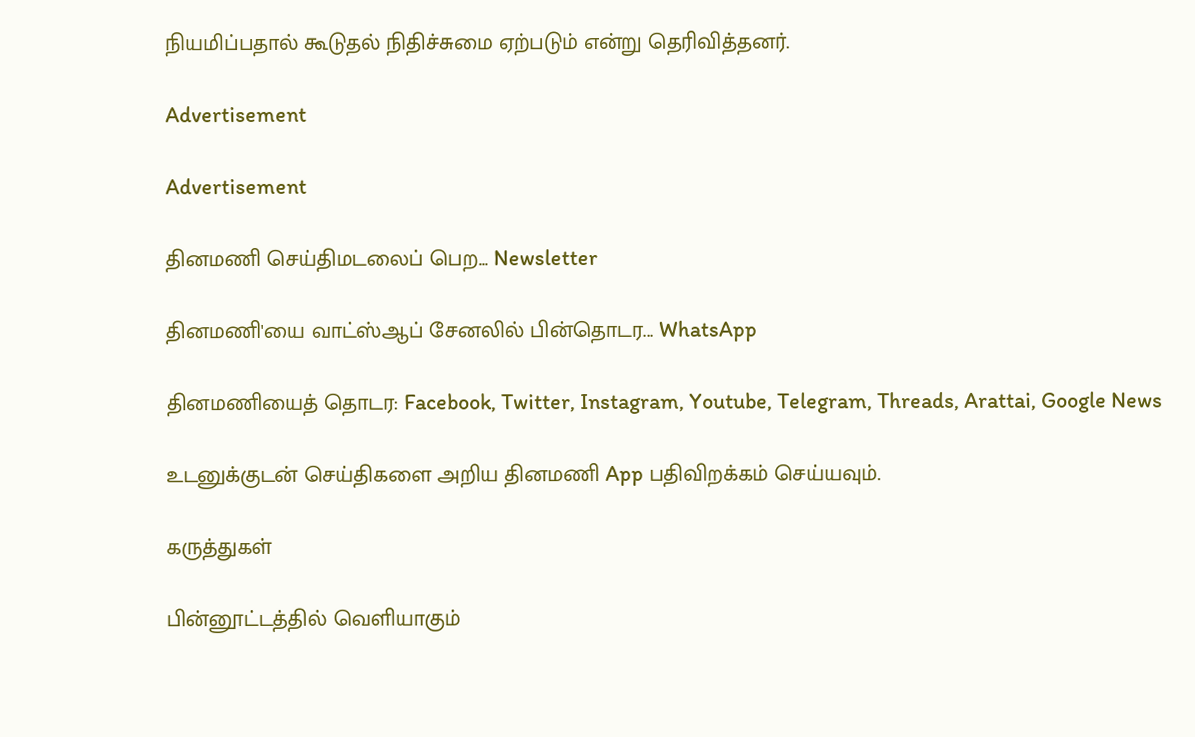நியமிப்பதால் கூடுதல் நிதிச்சுமை ஏற்படும் என்று தெரிவித்தனர்.

Advertisement

Advertisement

தினமணி செய்திமடலைப் பெற... Newsletter

தினமணி'யை வாட்ஸ்ஆப் சேனலில் பின்தொடர... WhatsApp

தினமணியைத் தொடர: Facebook, Twitter, Instagram, Youtube, Telegram, Threads, Arattai, Google News

உடனுக்குடன் செய்திகளை அறிய தினமணி App பதிவிறக்கம் செய்யவும்.

கருத்துகள்

பின்னூட்டத்தில் வெளியாகும்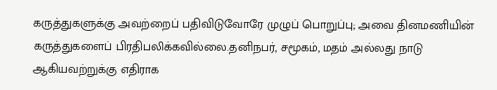கருத்துகளுக்கு அவற்றைப் பதிவிடுவோரே முழுப் பொறுப்பு; அவை தினமணியின் கருத்துகளைப் பிரதிபலிக்கவில்லை.தனிநபர், சமூகம், மதம் அல்லது நாடு ஆகியவற்றுக்கு எதிராக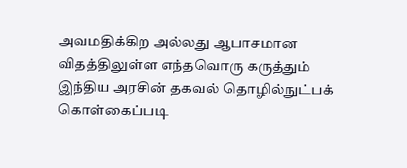அவமதிக்கிற அல்லது ஆபாசமான விதத்திலுள்ள எந்தவொரு கருத்தும் இந்திய அரசின் தகவல் தொழில்நுட்பக் கொள்கைப்படி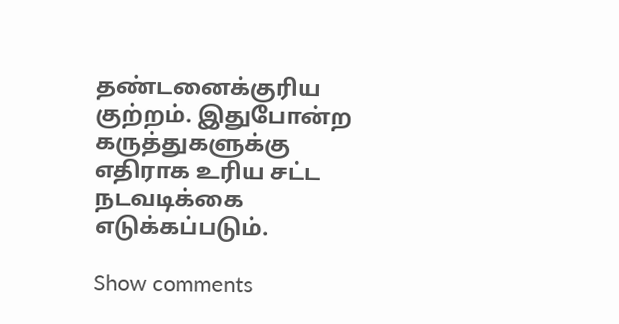தண்டனைக்குரிய குற்றம். இதுபோன்ற கருத்துகளுக்கு எதிராக உரிய சட்ட நடவடிக்கை எடுக்கப்படும்.

Show comments